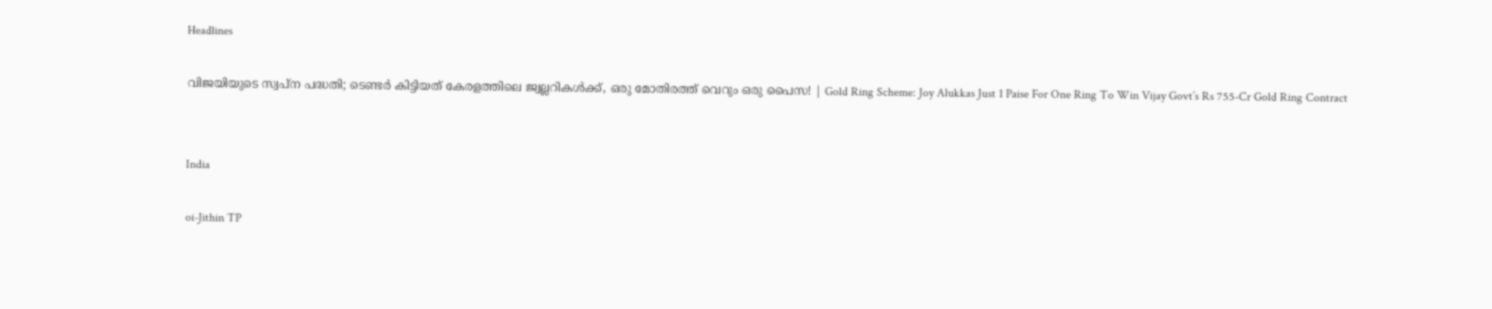Headlines

വിജയിയുടെ സ്വപ്‌ന പദ്ധതി; ടെണ്ടര്‍ കിട്ടിയത് കേരളത്തിലെ ജ്വല്ലറികള്‍ക്ക്, ഒരു മോതിരത്ത് വെറും ഒരു പൈസ! | Gold Ring Scheme: Joy Alukkas Just 1 Paise For One Ring To Win Vijay Govt’s Rs 755-Cr Gold Ring Contract


India

oi-Jithin TP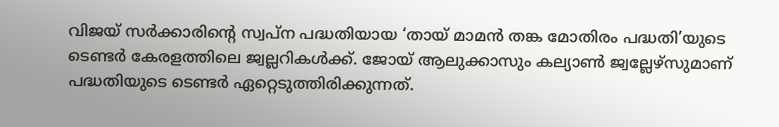വിജയ് സര്‍ക്കാരിന്റെ സ്വപ്‌ന പദ്ധതിയായ ‘തായ് മാമന്‍ തങ്ക മോതിരം പദ്ധതി’യുടെ ടെണ്ടര്‍ കേരളത്തിലെ ജ്വല്ലറികള്‍ക്ക്. ജോയ് ആലുക്കാസും കല്യാണ്‍ ജ്വല്ലേഴ്‌സുമാണ് പദ്ധതിയുടെ ടെണ്ടര്‍ ഏറ്റെടുത്തിരിക്കുന്നത്.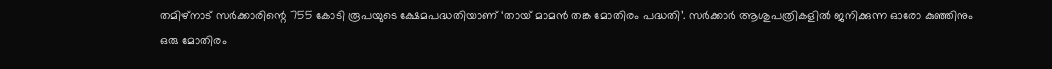തമിഴ്നാട് സര്‍ക്കാരിന്റെ 755 കോടി രൂപയുടെ ക്ഷേമപദ്ധതിയാണ് ‘തായ് മാമന്‍ തങ്ക മോതിരം പദ്ധതി’. സര്‍ക്കാര്‍ ആശുപത്രികളില്‍ ജനിക്കുന്ന ഓരോ കുഞ്ഞിനും ഒരു മോതിരം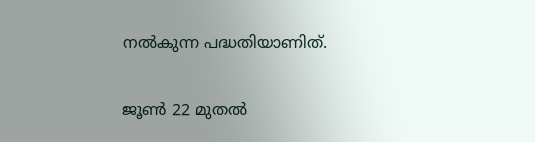നല്‍കുന്ന പദ്ധതിയാണിത്.

ജൂണ്‍ 22 മുതല്‍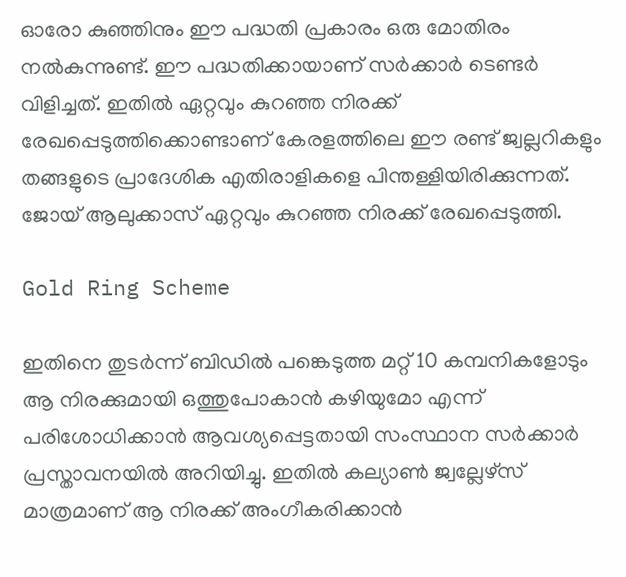ഓരോ കുഞ്ഞിനും ഈ പദ്ധതി പ്രകാരം ഒരു മോതിരം നല്‍കുന്നുണ്ട്. ഈ പദ്ധതിക്കായാണ് സര്‍ക്കാര്‍ ടെണ്ടര്‍ വിളിച്ചത്. ഇതില്‍ ഏറ്റവും കുറഞ്ഞ നിരക്ക് രേഖപ്പെടുത്തിക്കൊണ്ടാണ് കേരളത്തിലെ ഈ രണ്ട് ജ്വല്ലറികളും തങ്ങളുടെ പ്രാദേശിക എതിരാളികളെ പിന്തള്ളിയിരിക്കുന്നത്. ജോയ് ആലുക്കാസ് ഏറ്റവും കുറഞ്ഞ നിരക്ക് രേഖപ്പെടുത്തി.

Gold Ring Scheme

ഇതിനെ തുടര്‍ന്ന് ബിഡില്‍ പങ്കെടുത്ത മറ്റ് 10 കമ്പനികളോടും ആ നിരക്കുമായി ഒത്തുപോകാന്‍ കഴിയുമോ എന്ന് പരിശോധിക്കാന്‍ ആവശ്യപ്പെട്ടതായി സംസ്ഥാന സര്‍ക്കാര്‍ പ്രസ്താവനയില്‍ അറിയിച്ചു. ഇതില്‍ കല്യാണ്‍ ജ്വല്ലേഴ്‌സ് മാത്രമാണ് ആ നിരക്ക് അംഗീകരിക്കാന്‍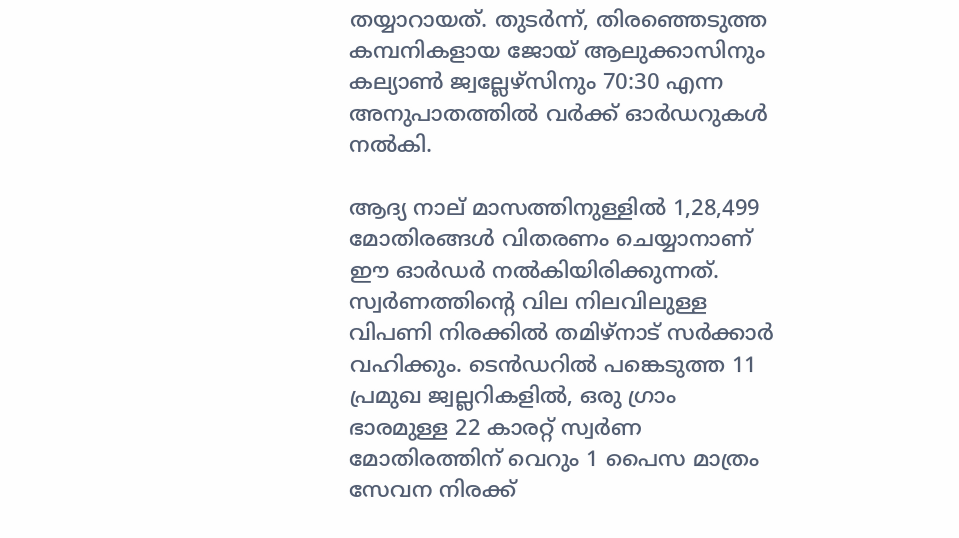തയ്യാറായത്. തുടര്‍ന്ന്, തിരഞ്ഞെടുത്ത കമ്പനികളായ ജോയ് ആലുക്കാസിനും കല്യാണ്‍ ജ്വല്ലേഴ്‌സിനും 70:30 എന്ന അനുപാതത്തില്‍ വര്‍ക്ക് ഓര്‍ഡറുകള്‍ നല്‍കി.

ആദ്യ നാല് മാസത്തിനുള്ളില്‍ 1,28,499 മോതിരങ്ങള്‍ വിതരണം ചെയ്യാനാണ് ഈ ഓര്‍ഡര്‍ നല്‍കിയിരിക്കുന്നത്. സ്വര്‍ണത്തിന്റെ വില നിലവിലുള്ള വിപണി നിരക്കില്‍ തമിഴ്നാട് സര്‍ക്കാര്‍ വഹിക്കും. ടെന്‍ഡറില്‍ പങ്കെടുത്ത 11 പ്രമുഖ ജ്വല്ലറികളില്‍, ഒരു ഗ്രാം ഭാരമുള്ള 22 കാരറ്റ് സ്വര്‍ണ മോതിരത്തിന് വെറും 1 പൈസ മാത്രം സേവന നിരക്ക്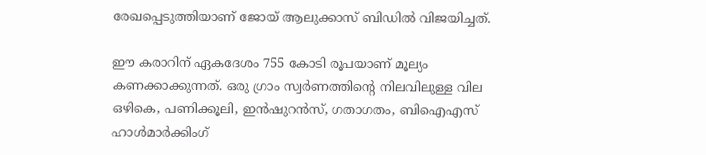രേഖപ്പെടുത്തിയാണ് ജോയ് ആലുക്കാസ് ബിഡില്‍ വിജയിച്ചത്.

ഈ കരാറിന് ഏകദേശം 755 കോടി രൂപയാണ് മൂല്യം കണക്കാക്കുന്നത്. ഒരു ഗ്രാം സ്വര്‍ണത്തിന്റെ നിലവിലുള്ള വില ഒഴികെ, പണിക്കൂലി, ഇന്‍ഷുറന്‍സ്, ഗതാഗതം, ബിഐഎസ് ഹാള്‍മാര്‍ക്കിംഗ്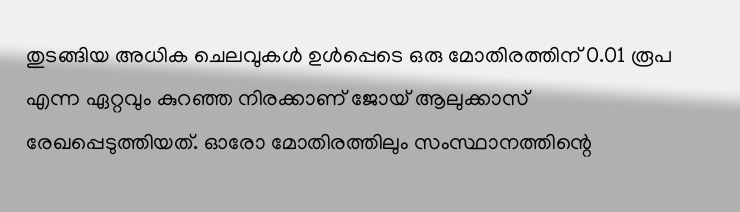തുടങ്ങിയ അധിക ചെലവുകള്‍ ഉള്‍പ്പെടെ ഒരു മോതിരത്തിന് 0.01 രൂപ എന്ന ഏറ്റവും കുറഞ്ഞ നിരക്കാണ് ജോയ് ആലുക്കാസ് രേഖപ്പെടുത്തിയത്. ഓരോ മോതിരത്തിലും സംസ്ഥാനത്തിന്റെ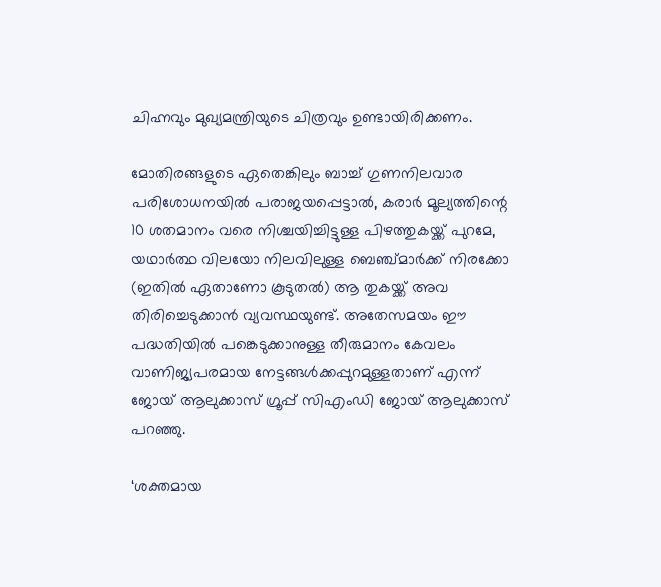ചിഹ്നവും മുഖ്യമന്ത്രിയുടെ ചിത്രവും ഉണ്ടായിരിക്കണം.

മോതിരങ്ങളുടെ ഏതെങ്കിലും ബാച്ച് ഗുണനിലവാര പരിശോധനയില്‍ പരാജയപ്പെട്ടാല്‍, കരാര്‍ മൂല്യത്തിന്റെ 10 ശതമാനം വരെ നിശ്ചയിച്ചിട്ടുള്ള പിഴത്തുകയ്ക്ക് പുറമേ, യഥാര്‍ത്ഥ വിലയോ നിലവിലുള്ള ബെഞ്ച്മാര്‍ക്ക് നിരക്കോ (ഇതില്‍ ഏതാണോ കൂടുതല്‍) ആ തുകയ്ക്ക് അവ തിരിച്ചെടുക്കാന്‍ വ്യവസ്ഥയുണ്ട്. അതേസമയം ഈ പദ്ധതിയില്‍ പങ്കെടുക്കാനുള്ള തീരുമാനം കേവലം വാണിജ്യപരമായ നേട്ടങ്ങള്‍ക്കപ്പുറമുള്ളതാണ് എന്ന് ജോയ് ആലുക്കാസ് ഗ്രൂപ്പ് സിഎംഡി ജോയ് ആലുക്കാസ് പറഞ്ഞു.

‘ശക്തമായ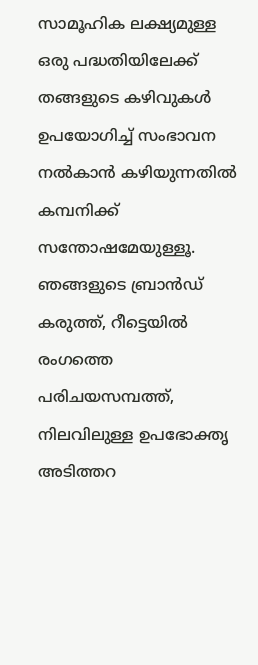സാമൂഹിക ലക്ഷ്യമുള്ള ഒരു പദ്ധതിയിലേക്ക് തങ്ങളുടെ കഴിവുകള്‍ ഉപയോഗിച്ച് സംഭാവന നല്‍കാന്‍ കഴിയുന്നതില്‍ കമ്പനിക്ക് സന്തോഷമേയുള്ളൂ. ഞങ്ങളുടെ ബ്രാന്‍ഡ് കരുത്ത്, റീട്ടെയില്‍ രംഗത്തെ പരിചയസമ്പത്ത്, നിലവിലുള്ള ഉപഭോക്തൃ അടിത്തറ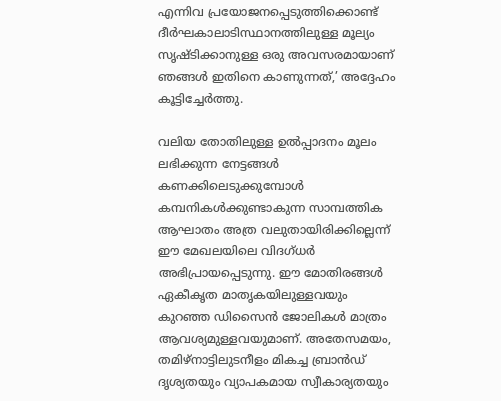എന്നിവ പ്രയോജനപ്പെടുത്തിക്കൊണ്ട് ദീര്‍ഘകാലാടിസ്ഥാനത്തിലുള്ള മൂല്യം സൃഷ്ടിക്കാനുള്ള ഒരു അവസരമായാണ് ഞങ്ങള്‍ ഇതിനെ കാണുന്നത്,’ അദ്ദേഹം കൂട്ടിച്ചേര്‍ത്തു.

വലിയ തോതിലുള്ള ഉല്‍പ്പാദനം മൂലം ലഭിക്കുന്ന നേട്ടങ്ങള്‍ കണക്കിലെടുക്കുമ്പോള്‍ കമ്പനികള്‍ക്കുണ്ടാകുന്ന സാമ്പത്തിക ആഘാതം അത്ര വലുതായിരിക്കില്ലെന്ന് ഈ മേഖലയിലെ വിദഗ്ധര്‍ അഭിപ്രായപ്പെടുന്നു. ഈ മോതിരങ്ങള്‍ ഏകീകൃത മാതൃകയിലുള്ളവയും കുറഞ്ഞ ഡിസൈന്‍ ജോലികള്‍ മാത്രം ആവശ്യമുള്ളവയുമാണ്. അതേസമയം, തമിഴ്നാട്ടിലുടനീളം മികച്ച ബ്രാന്‍ഡ് ദൃശ്യതയും വ്യാപകമായ സ്വീകാര്യതയും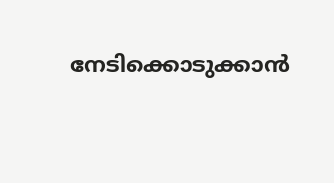നേടിക്കൊടുക്കാന്‍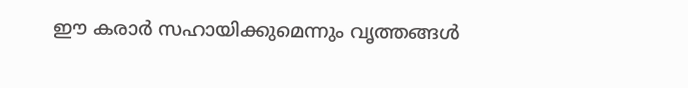ഈ കരാര്‍ സഹായിക്കുമെന്നും വൃത്തങ്ങള്‍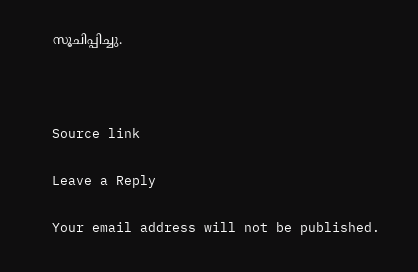സൂചിപ്പിച്ചു.



Source link

Leave a Reply

Your email address will not be published.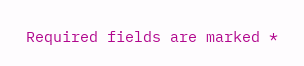Required fields are marked *